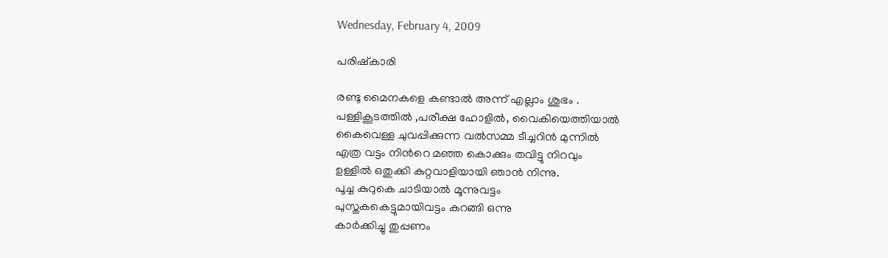Wednesday, February 4, 2009

പരിഷ്കാരി

രണ്ടു മൈനകളെ കണ്ടാല്‍ അന്ന് എല്ലാം ശുഭം .
പള്ളികൂടത്തില്‍ ,പരീക്ഷ ഹോളില്‍, വൈകിയെത്തിയാല്‍
കൈവെള്ള ചുവപ്പിക്കുന്ന വല്‍സമ്മ ടീച്ചറിന്‍ മുന്നില്‍
എത്ര വട്ടം നിന്‍റെ മഞ്ഞ കൊക്കും തവിട്ടു നിറവും
ഉള്ളില്‍ ഒതുക്കി കുറ്റവാളിയായി ഞാന്‍ നിന്നു.
പൂച്ച കുറുകെ ചാടിയാല്‍ മൂന്നുവട്ടം
പുസ്തകകെട്ടുമായിവട്ടം കറങ്ങി ഒന്നു
കാര്‍ക്കിച്ചു തുപ്പണം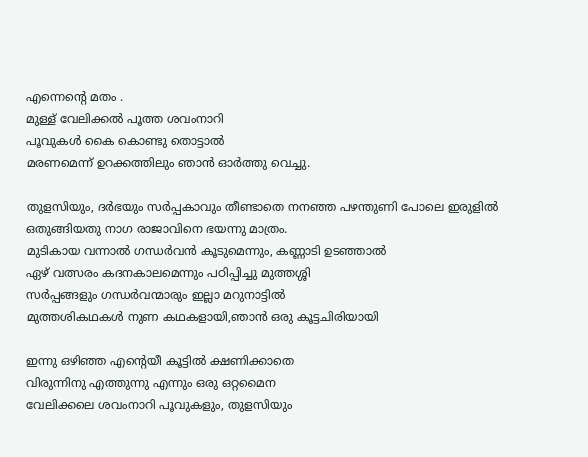എന്നെന്‍റെ മതം .
മുള്ള്‌ വേലിക്കല്‍ പൂത്ത ശവംനാറി
പൂവുകള്‍ കൈ കൊണ്ടു തൊട്ടാല്‍
മരണമെന്ന് ഉറക്കത്തിലും ഞാന്‍ ഓര്‍ത്തു വെച്ചു.

തുളസിയും, ദര്‍ഭയും സര്‍പ്പകാവും തീണ്ടാതെ നനഞ്ഞ പഴന്തുണി പോലെ ഇരുളില്‍ ഒതുങ്ങിയതു നാഗ രാജാവിനെ ഭയന്നു മാത്രം.
മുടികായ വന്നാല്‍ ഗന്ധര്‍വന്‍ കൂടുമെന്നും, കണ്ണാടി ഉടഞ്ഞാല്‍
ഏഴ് വത്സരം കദനകാലമെന്നും പഠിപ്പിച്ചു മുത്തശ്ശി
സര്‍പ്പങ്ങളും ഗന്ധര്‍വന്മാരും ഇല്ലാ മറുനാട്ടില്‍
മുത്തശികഥകള്‍ നുണ കഥകളായി,ഞാന്‍ ഒരു കൂട്ടചിരിയായി

ഇന്നു ഒഴിഞ്ഞ എന്‍റെയീ കൂട്ടില്‍ ക്ഷണിക്കാതെ
വിരുന്നിനു എത്തുന്നു എന്നും ഒരു ഒറ്റമൈന
വേലിക്കലെ ശവംനാറി പൂവുകളും, തുളസിയും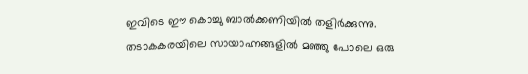ഇവിടെ ഈ കൊച്ചു ബാല്‍ക്കണിയില്‍ തളിര്‍ക്കുന്നു.
തടാകകരയിലെ സായാഹ്നങ്ങളില്‍ മഞ്ഞു പോലെ ഒരു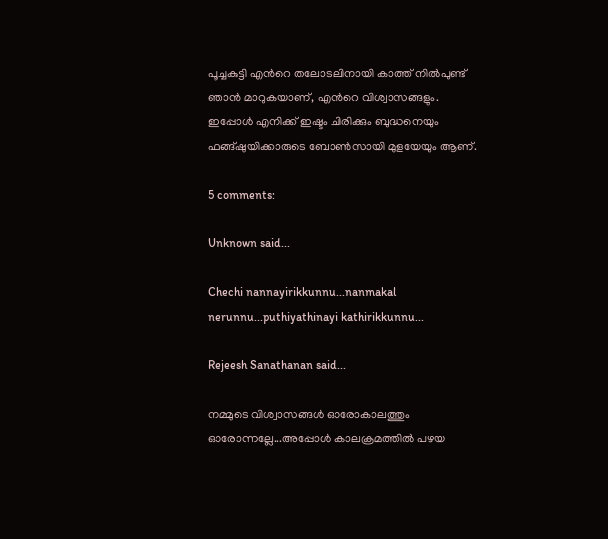പൂച്ചകുട്ടി എന്‍റെ തലോടലിനായി കാത്ത് നില്‍പുണ്ട്
ഞാന്‍ മാറുകയാണ്, എന്‍റെ വിശ്വാസങ്ങളും.
ഇപ്പോള്‍ എനിക്ക് ഇഷ്ടം ചിരിക്കും ബുദ്ധനെയും
ഫങ്ങ്ഷുയിക്കാരുടെ ബോണ്‍സായി മുളയേയും ആണ്.

5 comments:

Unknown said...

Chechi nannayirikkunnu...nanmakal nerunnu...puthiyathinayi kathirikkunnu...

Rejeesh Sanathanan said...

നമ്മുടെ വിശ്വാസങ്ങള്‍ ഓരോകാലത്തും ഓരോന്നല്ലേ...അപ്പോള്‍ കാലക്രമത്തില്‍ പഴയ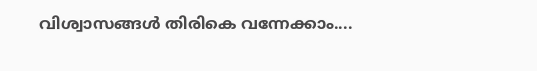വിശ്വാസങ്ങള്‍ തിരികെ വന്നേക്കാം....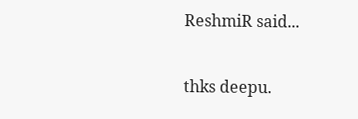ReshmiR said...

thks deepu.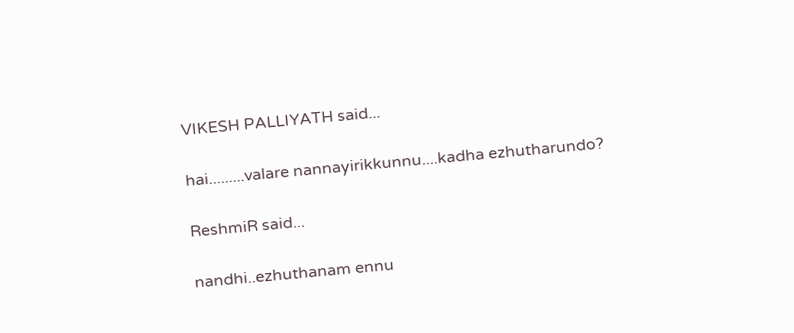VIKESH PALLIYATH said...

hai.........valare nannayirikkunnu....kadha ezhutharundo?

ReshmiR said...

nandhi..ezhuthanam ennu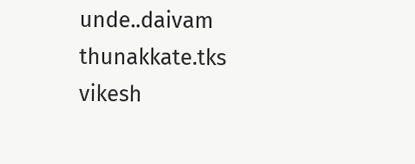unde..daivam thunakkate.tks vikesh